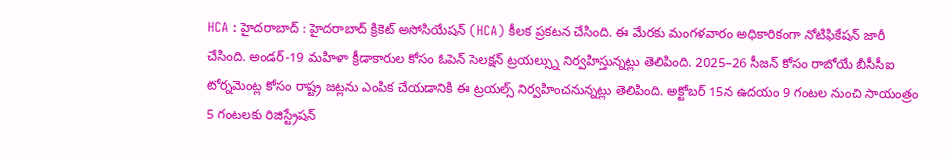HCA : హైదరాబాద్ : హైదరాబాద్ క్రికెట్ అసోసియేషన్ (HCA) కీలక ప్రకటన చేసింది. ఈ మేరకు మంగళవారం అధికారికంగా నోటిఫికేషన్ జారీ చేసింది. అండర్-19 మహిళా క్రీడాకారుల కోసం ఓపెన్ సెలక్షన్ ట్రయల్స్ను నిర్వహిస్తున్నట్లు తెలిపింది. 2025–26 సీజన్ కోసం రాబోయే బీసీసీఐ టోర్నమెంట్ల కోసం రాష్ట్ర జట్లను ఎంపిక చేయడానికి ఈ ట్రయల్స్ నిర్వహించనున్నట్లు తెలిపింది. అక్టోబర్ 15న ఉదయం 9 గంటల నుంచి సాయంత్రం 5 గంటలకు రిజిస్ట్రేషన్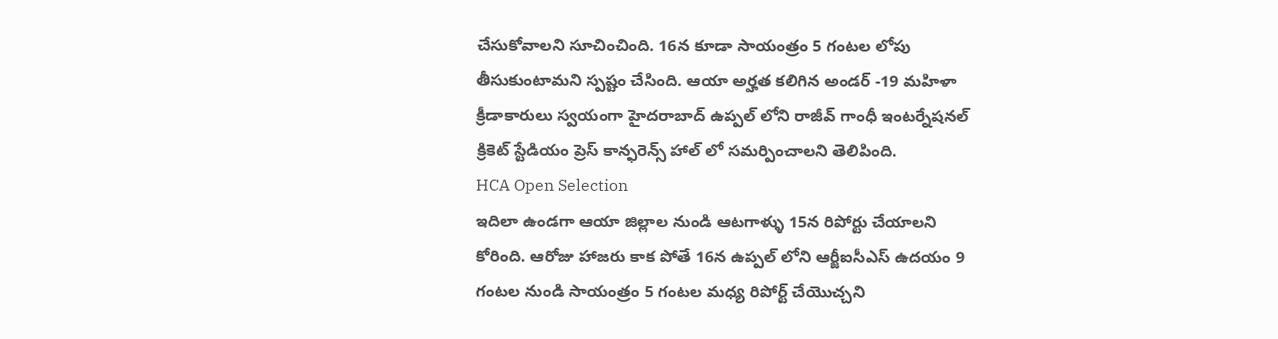చేసుకోవాలని సూచించింది. 16న కూడా సాయంత్రం 5 గంటల లోపు తీసుకుంటామని స్పష్టం చేసింది. ఆయా అర్హత కలిగిన అండర్ -19 మహిళా క్రీడాకారులు స్వయంగా హైదరాబాద్ ఉప్పల్ లోని రాజీవ్ గాంధీ ఇంటర్నేషనల్ క్రికెట్ స్టేడియం ప్రెస్ కాన్ఫరెన్స్ హాల్ లో సమర్పించాలని తెలిపింది.
HCA Open Selection
ఇదిలా ఉండగా ఆయా జిల్లాల నుండి ఆటగాళ్ళు 15న రిపోర్టు చేయాలని కోరింది. ఆరోజు హాజరు కాక పోతే 16న ఉప్పల్ లోని ఆర్జీఐసీఎస్ ఉదయం 9 గంటల నుండి సాయంత్రం 5 గంటల మధ్య రిపోర్ట్ చేయొచ్చని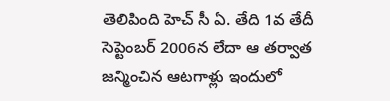తెలిపింది హెచ్ సీ ఏ. తేది 1వ తేదీ సెప్టెంబర్ 2006న లేదా ఆ తర్వాత జన్మించిన ఆటగాళ్లు ఇందులో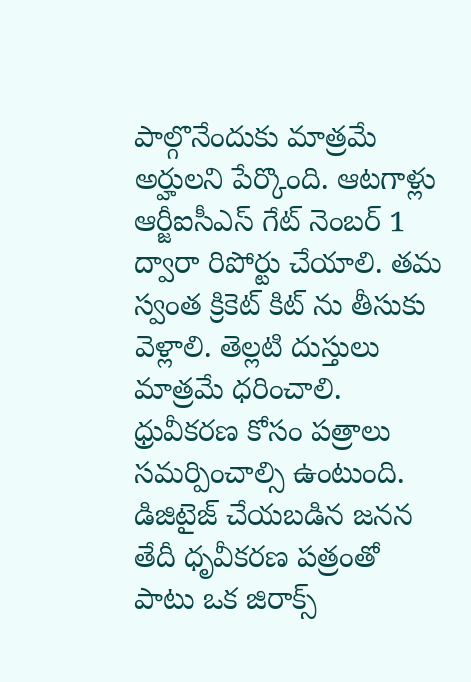పాల్గొనేందుకు మాత్రమే అర్హులని పేర్కొంది. ఆటగాళ్లు ఆర్జీఐసీఎస్ గేట్ నెంబర్ 1 ద్వారా రిపోర్టు చేయాలి. తమ స్వంత క్రికెట్ కిట్ ను తీసుకు వెళ్లాలి. తెల్లటి దుస్తులు మాత్రమే ధరించాలి. ధ్రువీకరణ కోసం పత్రాలు సమర్పించాల్సి ఉంటుంది. డిజిటైజ్ చేయబడిన జనన తేదీ ధృవీకరణ పత్రంతో పాటు ఒక జిరాక్స్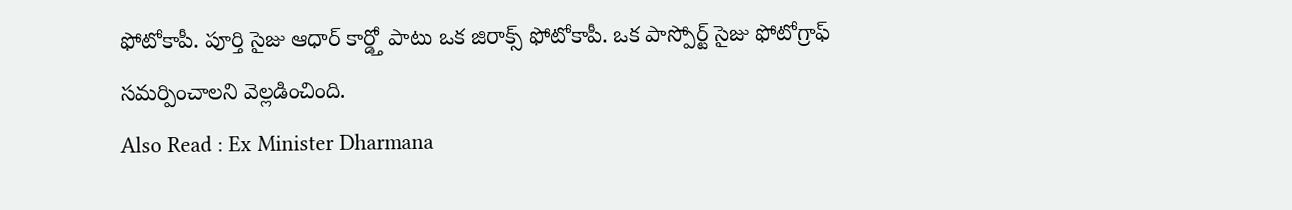ఫోటోకాపీ. పూర్తి సైజు ఆధార్ కార్డ్తో పాటు ఒక జిరాక్స్ ఫోటోకాపీ. ఒక పాస్పోర్ట్ సైజు ఫోటోగ్రాఫ్ సమర్పించాలని వెల్లడించింది.
Also Read : Ex Minister Dharmana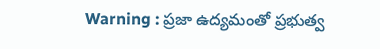Warning : ప్రజా ఉద్యమంతో ప్రభుత్వ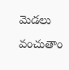మెడలు వంచుతాం